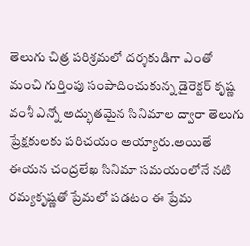తెలుగు చిత్ర పరిశ్రమలో దర్శకుడిగా ఎంతో మంచి గుర్తింపు సంపాదించుకున్న డైరెక్టర్ కృష్ణ వంశీ ఎన్నో అద్భుతమైన సినిమాల ద్వారా తెలుగు ప్రేక్షకులకు పరిచయం అయ్యారు.అయితే ఈయన చంద్రలేఖ సినిమా సమయంలోనే నటి రమ్యకృష్ణతో ప్రేమలో పడటం ఈ ప్రేమ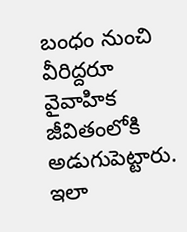బంధం నుంచి వీరిద్దరూ వైవాహిక జీవితంలోకి అడుగుపెట్టారు.
ఇలా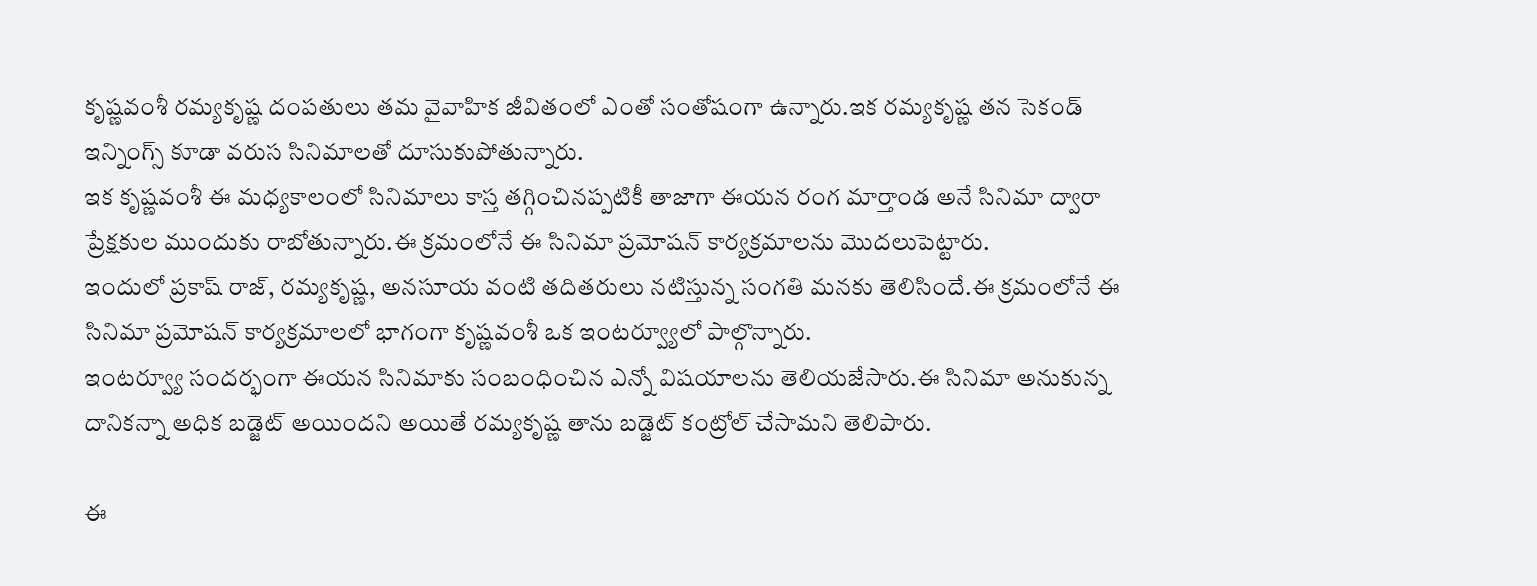కృష్ణవంశీ రమ్యకృష్ణ దంపతులు తమ వైవాహిక జీవితంలో ఎంతో సంతోషంగా ఉన్నారు.ఇక రమ్యకృష్ణ తన సెకండ్ ఇన్నింగ్స్ కూడా వరుస సినిమాలతో దూసుకుపోతున్నారు.
ఇక కృష్ణవంశీ ఈ మధ్యకాలంలో సినిమాలు కాస్త తగ్గించినప్పటికీ తాజాగా ఈయన రంగ మార్తాండ అనే సినిమా ద్వారా ప్రేక్షకుల ముందుకు రాబోతున్నారు.ఈ క్రమంలోనే ఈ సినిమా ప్రమోషన్ కార్యక్రమాలను మొదలుపెట్టారు.
ఇందులో ప్రకాష్ రాజ్, రమ్యకృష్ణ, అనసూయ వంటి తదితరులు నటిస్తున్న సంగతి మనకు తెలిసిందే.ఈ క్రమంలోనే ఈ సినిమా ప్రమోషన్ కార్యక్రమాలలో భాగంగా కృష్ణవంశీ ఒక ఇంటర్వ్యూలో పాల్గొన్నారు.
ఇంటర్వ్యూ సందర్భంగా ఈయన సినిమాకు సంబంధించిన ఎన్నో విషయాలను తెలియజేసారు.ఈ సినిమా అనుకున్న దానికన్నా అధిక బడ్జెట్ అయిందని అయితే రమ్యకృష్ణ తాను బడ్జెట్ కంట్రోల్ చేసామని తెలిపారు.

ఈ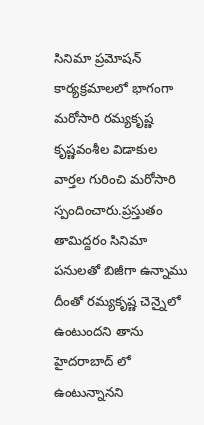సినిమా ప్రమోషన్ కార్యక్రమాలలో భాగంగా మరోసారి రమ్యకృష్ణ కృష్ణవంశీల విడాకుల వార్తల గురించి మరోసారి స్పందించారు.ప్రస్తుతం తామిద్దరం సినిమా పనులతో బిజీగా ఉన్నాము దీంతో రమ్యకృష్ణ చెన్నైలో ఉంటుందని తాను హైదరాబాద్ లో ఉంటున్నానని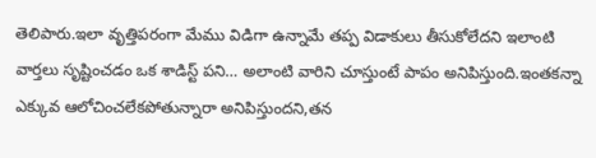తెలిపారు.ఇలా వృత్తిపరంగా మేము విడిగా ఉన్నామే తప్ప విడాకులు తీసుకోలేదని ఇలాంటి వార్తలు సృష్టించడం ఒక శాడిస్ట్ పని… అలాంటి వారిని చూస్తుంటే పాపం అనిపిస్తుంది.ఇంతకన్నా ఎక్కువ ఆలోచించలేకపోతున్నారా అనిపిస్తుందని,తన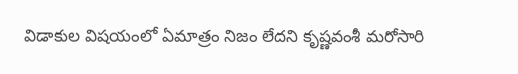విడాకుల విషయంలో ఏమాత్రం నిజం లేదని కృష్ణవంశీ మరోసారి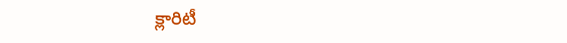క్లారిటీ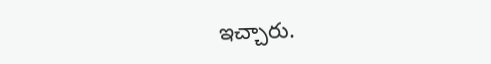ఇచ్చారు.